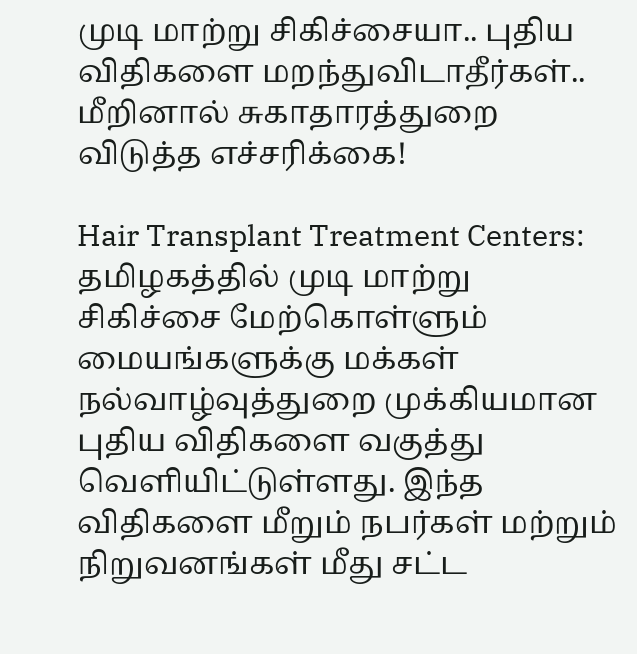முடி மாற்று சிகிச்சையா.. புதிய விதிகளை மறந்துவிடாதீர்கள்.. மீறினால் சுகாதாரத்துறை விடுத்த எச்சரிக்கை!

Hair Transplant Treatment Centers: தமிழகத்தில் முடி மாற்று சிகிச்சை மேற்கொள்ளும் மையங்களுக்கு மக்கள் நல்வாழ்வுத்துறை முக்கியமான புதிய விதிகளை வகுத்து வெளியிட்டுள்ளது. இந்த விதிகளை மீறும் நபர்கள் மற்றும் நிறுவனங்கள் மீது சட்ட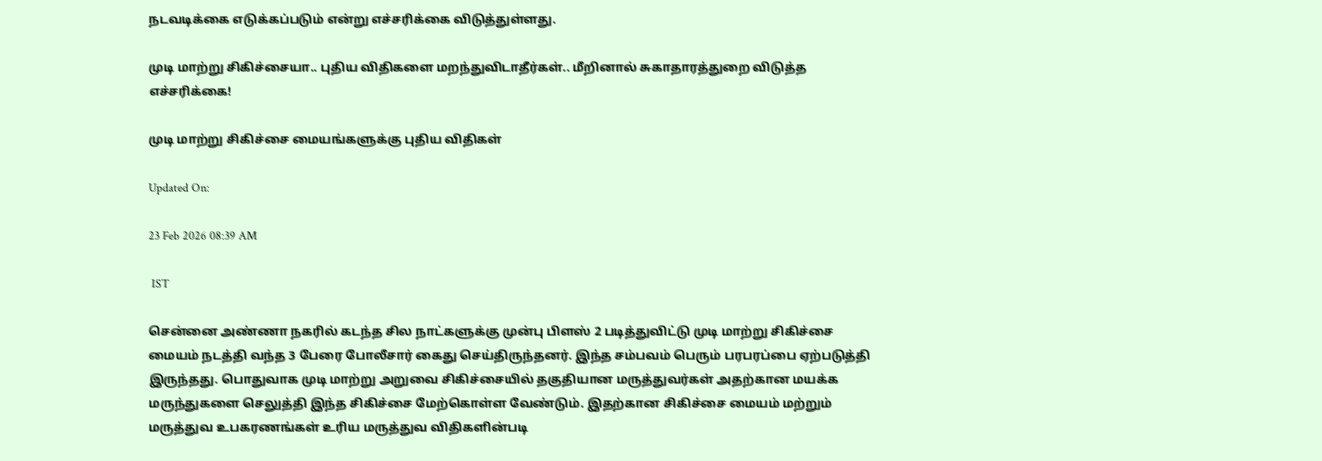நடவடிக்கை எடுக்கப்படும் என்று எச்சரிக்கை விடுத்துள்ளது.

முடி மாற்று சிகிச்சையா.. புதிய விதிகளை மறந்துவிடாதீர்கள்.. மீறினால் சுகாதாரத்துறை விடுத்த எச்சரிக்கை!

முடி மாற்று சிகிச்சை மையங்களுக்கு புதிய விதிகள்

Updated On:

23 Feb 2026 08:39 AM

 IST

சென்னை அண்ணா நகரில் கடந்த சில நாட்களுக்கு முன்பு பிளஸ் 2 படித்துவிட்டு முடி மாற்று சிகிச்சை மையம் நடத்தி வந்த 3 பேரை போலீசார் கைது செய்திருந்தனர். இந்த சம்பவம் பெரும் பரபரப்பை ஏற்படுத்தி இருந்தது. பொதுவாக முடி மாற்று அறுவை சிகிச்சையில் தகுதியான மருத்துவர்கள் அதற்கான மயக்க மருந்துகளை செலுத்தி இந்த சிகிச்சை மேற்கொள்ள வேண்டும். இதற்கான சிகிச்சை மையம் மற்றும் மருத்துவ உபகரணங்கள் உரிய மருத்துவ விதிகளின்படி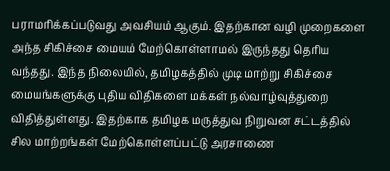பராமரிக்கப்படுவது அவசியம் ஆகும். இதற்கான வழி முறைகளை அந்த சிகிச்சை மையம் மேற்கொள்ளாமல் இருந்தது தெரிய வந்தது. இந்த நிலையில், தமிழகத்தில் முடி மாற்று சிகிச்சை மையங்களுக்கு புதிய விதிகளை மக்கள் நல்வாழ்வுத்துறை விதித்துள்ளது. இதற்காக தமிழக மருத்துவ நிறுவன சட்டத்தில் சில மாற்றங்கள் மேற்கொள்ளப்பட்டு அரசாணை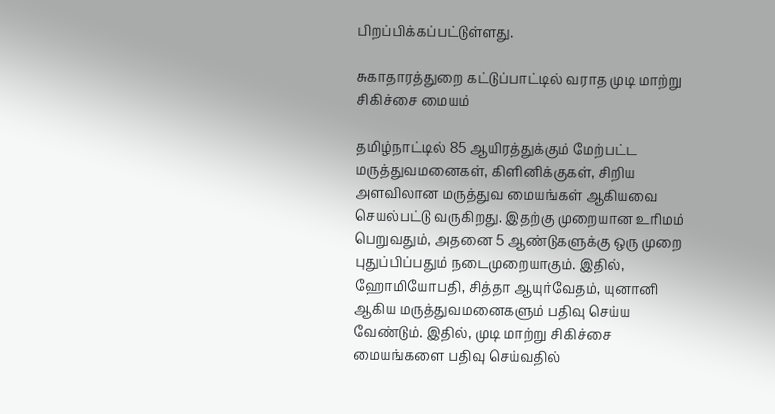பிறப்பிக்கப்பட்டுள்ளது.

சுகாதாரத்துறை கட்டுப்பாட்டில் வராத முடி மாற்று சிகிச்சை மையம்

தமிழ்நாட்டில் 85 ஆயிரத்துக்கும் மேற்பட்ட மருத்துவமனைகள், கிளினிக்குகள், சிறிய அளவிலான மருத்துவ மையங்கள் ஆகியவை செயல்பட்டு வருகிறது. இதற்கு முறையான உரிமம் பெறுவதும், அதனை 5 ஆண்டுகளுக்கு ஒரு முறை புதுப்பிப்பதும் நடைமுறையாகும். இதில், ஹோமியோபதி, சித்தா ஆயுர்வேதம், யுனானி ஆகிய மருத்துவமனைகளும் பதிவு செய்ய வேண்டும். இதில், முடி மாற்று சிகிச்சை மையங்களை பதிவு செய்வதில்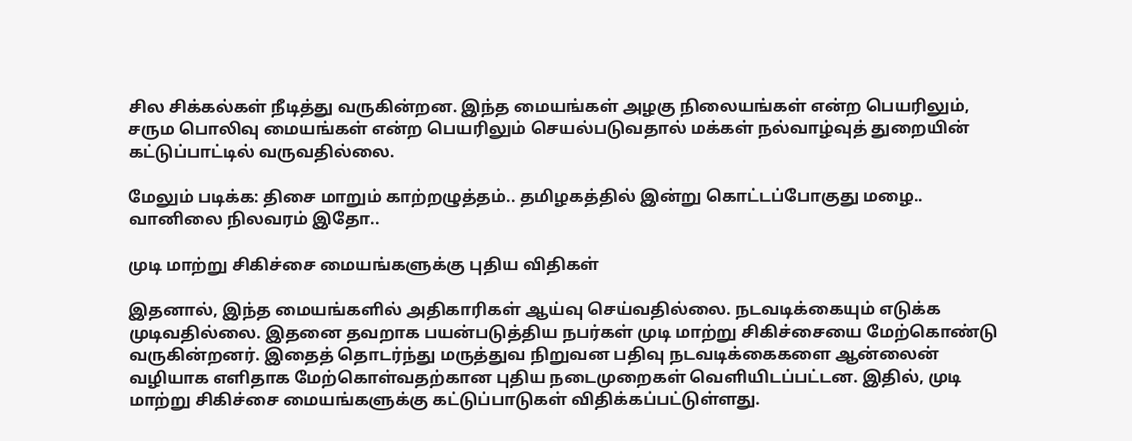சில சிக்கல்கள் நீடித்து வருகின்றன. இந்த மையங்கள் அழகு நிலையங்கள் என்ற பெயரிலும், சரும பொலிவு மையங்கள் என்ற பெயரிலும் செயல்படுவதால் மக்கள் நல்வாழ்வுத் துறையின் கட்டுப்பாட்டில் வருவதில்லை.

மேலும் படிக்க: திசை மாறும் காற்றழுத்தம்.. தமிழகத்தில் இன்று கொட்டப்போகுது மழை.. வானிலை நிலவரம் இதோ..

முடி மாற்று சிகிச்சை மையங்களுக்கு புதிய விதிகள்

இதனால், இந்த மையங்களில் அதிகாரிகள் ஆய்வு செய்வதில்லை. நடவடிக்கையும் எடுக்க முடிவதில்லை. இதனை தவறாக பயன்படுத்திய நபர்கள் முடி மாற்று சிகிச்சையை மேற்கொண்டு வருகின்றனர். இதைத் தொடர்ந்து மருத்துவ நிறுவன பதிவு நடவடிக்கைகளை ஆன்லைன் வழியாக எளிதாக மேற்கொள்வதற்கான புதிய நடைமுறைகள் வெளியிடப்பட்டன. இதில், முடி மாற்று சிகிச்சை மையங்களுக்கு கட்டுப்பாடுகள் விதிக்கப்பட்டுள்ளது.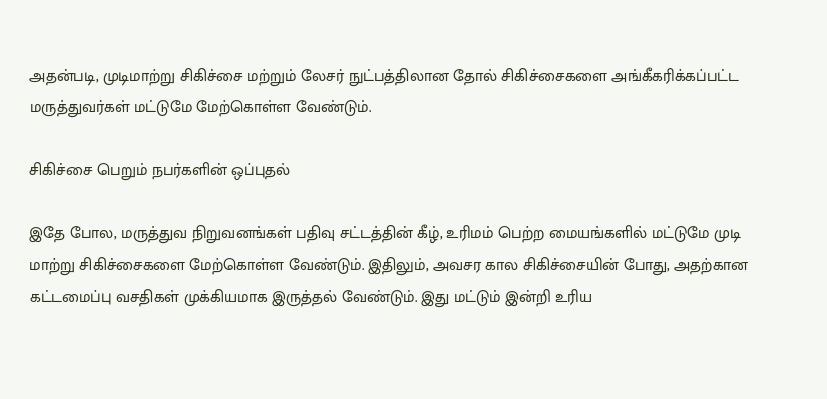அதன்படி, முடிமாற்று சிகிச்சை மற்றும் லேசர் நுட்பத்திலான தோல் சிகிச்சைகளை அங்கீகரிக்கப்பட்ட மருத்துவர்கள் மட்டுமே மேற்கொள்ள வேண்டும்.

சிகிச்சை பெறும் நபர்களின் ஒப்புதல்

இதே போல, மருத்துவ நிறுவனங்கள் பதிவு சட்டத்தின் கீழ், உரிமம் பெற்ற மையங்களில் மட்டுமே முடி மாற்று சிகிச்சைகளை மேற்கொள்ள வேண்டும். இதிலும், அவசர கால சிகிச்சையின் போது, அதற்கான கட்டமைப்பு வசதிகள் முக்கியமாக இருத்தல் வேண்டும். இது மட்டும் இன்றி உரிய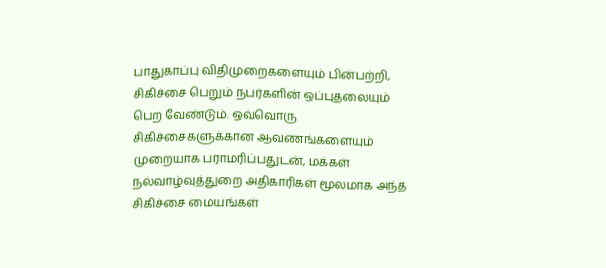பாதுகாப்பு விதிமுறைகளையும் பின்பற்றி, சிகிச்சை பெறும் நபர்களின் ஒப்புதலையும் பெற வேண்டும். ஒவ்வொரு சிகிச்சைகளுக்கான ஆவணங்களையும் முறையாக பராமரிப்பதுடன், மக்கள் நல்வாழ்வுத்துறை அதிகாரிகள் மூலமாக அந்த சிகிச்சை மையங்கள்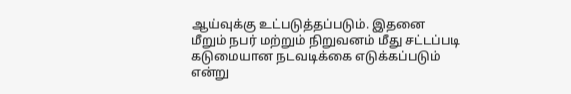ஆய்வுக்கு உட்படுத்தப்படும். இதனை மீறும் நபர் மற்றும் நிறுவனம் மீது சட்டப்படி கடுமையான நடவடிக்கை எடுக்கப்படும் என்று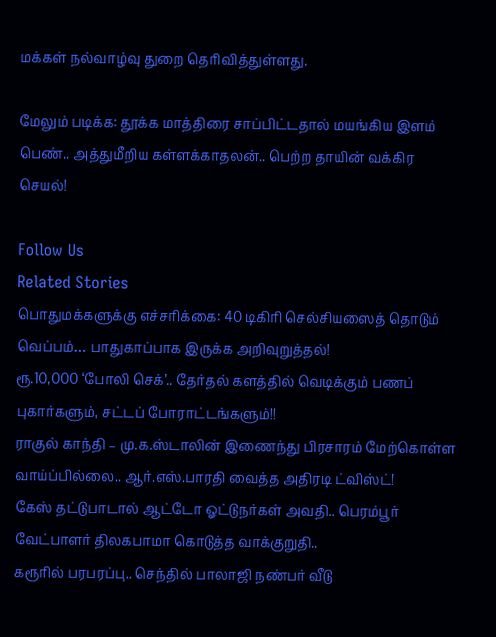மக்கள் நல்வாழ்வு துறை தெரிவித்துள்ளது.

மேலும் படிக்க: தூக்க மாத்திரை சாப்பிட்டதால் மயங்கிய இளம் பெண்.. அத்துமீறிய கள்ளக்காதலன்.. பெற்ற தாயின் வக்கிர செயல்!

Follow Us
Related Stories
பொதுமக்களுக்கு எச்சரிக்கை: 40 டிகிரி செல்சியஸைத் தொடும் வெப்பம்… பாதுகாப்பாக இருக்க அறிவுறுத்தல்!
ரூ.10,000 ‘போலி செக்’.. தேர்தல் களத்தில் வெடிக்கும் பணப் புகார்களும், சட்டப் போராட்டங்களும்!!
ராகுல் காந்தி – மு.க.ஸ்டாலின் இணைந்து பிரசாரம் மேற்கொள்ள வாய்ப்பில்லை.. ஆர்.எஸ்.பாரதி வைத்த அதிரடி ட்விஸ்ட்!
கேஸ் தட்டுபாடால் ஆட்டோ ஓட்டுநர்கள் அவதி.. பெரம்பூர் வேட்பாளர் திலகபாமா கொடுத்த வாக்குறுதி..
கரூரில் பரபரப்பு.. செந்தில் பாலாஜி நண்பர் வீடு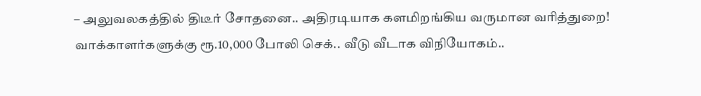– அலுவலகத்தில் திடீர் சோதனை.. அதிரடியாக களமிறங்கிய வருமான வரித்துறை!
வாக்காளர்களுக்கு ரூ.10,000 போலி செக்.. வீடு வீடாக விநியோகம்..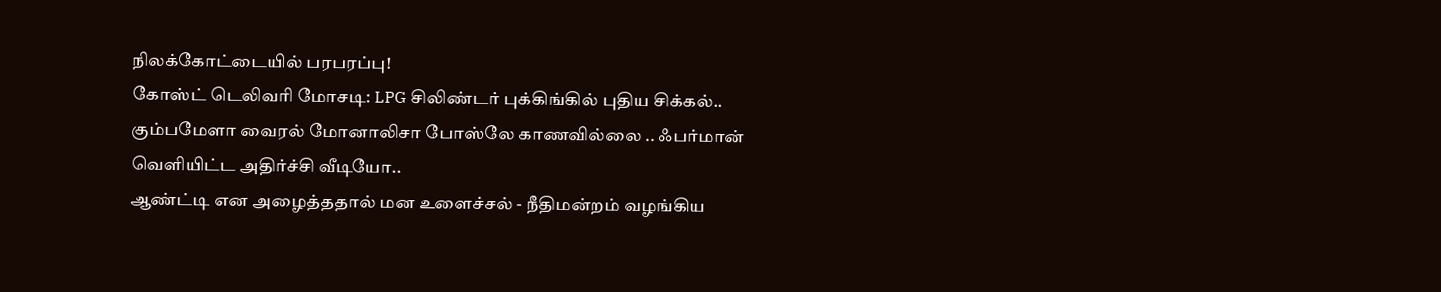நிலக்கோட்டையில் பரபரப்பு!
கோஸ்ட் டெலிவரி மோசடி: LPG சிலிண்டர் புக்கிங்கில் புதிய சிக்கல்..
கும்பமேளா வைரல் மோனாலிசா போஸ்லே காணவில்லை .. ஃபர்மான் வெளியிட்ட அதிர்ச்சி வீடியோ..
ஆண்ட்டி என அழைத்ததால் மன உளைச்சல் - நீதிமன்றம் வழங்கிய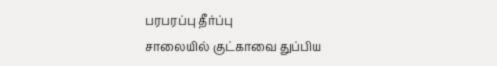பரபரப்பு தீர்ப்பு
சாலையில் குட்காவை துப்பிய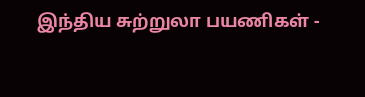இந்திய சுற்றுலா பயணிகள் -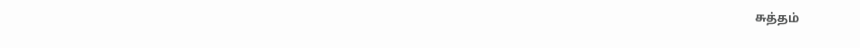சுத்தம்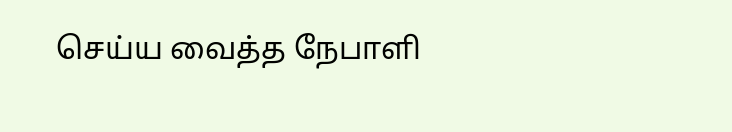செய்ய வைத்த நேபாளி